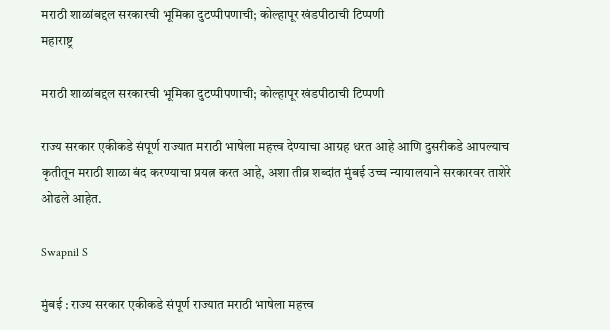मराठी शाळांबद्दल सरकारची भूमिका दुटप्पीपणाची; कोल्हापूर खंडपीठाची टिप्पणी
महाराष्ट्र

मराठी शाळांबद्दल सरकारची भूमिका दुटप्पीपणाची; कोल्हापूर खंडपीठाची टिप्पणी

राज्य सरकार एकीकडे संपूर्ण राज्यात मराठी भाषेला महत्त्व देण्याचा आग्रह धरत आहे आणि दुसरीकडे आपल्याच कृतीतून मराठी शाळा बंद करण्याचा प्रयत्न करत आहे, अशा तीव्र शब्दांत मुंबई उच्च न्यायालयाने सरकारवर ताशेरे ओढले आहेत.

Swapnil S

मुंबई : राज्य सरकार एकीकडे संपूर्ण राज्यात मराठी भाषेला महत्त्व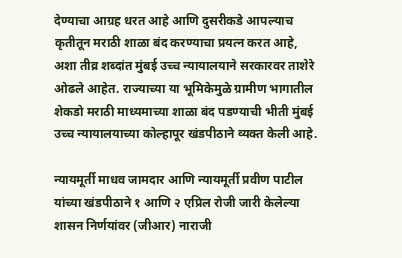देण्याचा आग्रह धरत आहे आणि दुसरीकडे आपल्याच कृतीतून मराठी शाळा बंद करण्याचा प्रयत्न करत आहे, अशा तीव्र शब्दांत मुंबई उच्च न्यायालयाने सरकारवर ताशेरे ओढले आहेत. राज्याच्या या भूमिकेमुळे ग्रामीण भागातील शेकडो मराठी माध्यमाच्या शाळा बंद पडण्याची भीती मुंबई उच्च न्यायालयाच्या कोल्हापूर खंडपीठाने व्यक्त केली आहे.

न्यायमूर्ती माधव जामदार आणि न्यायमूर्ती प्रवीण पाटील यांच्या खंडपीठाने १ आणि २ एप्रिल रोजी जारी केलेल्या शासन निर्णयांवर (जीआर) नाराजी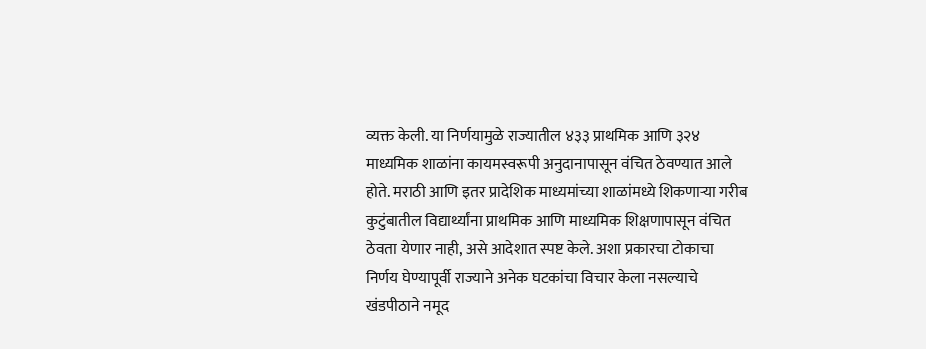व्यक्त केली. या निर्णयामुळे राज्यातील ४३३ प्राथमिक आणि ३२४ माध्यमिक शाळांना कायमस्वरूपी अनुदानापासून वंचित ठेवण्यात आले होते. मराठी आणि इतर प्रादेशिक माध्यमांच्या शाळांमध्ये शिकणाऱ्या गरीब कुटुंबातील विद्यार्थ्यांना प्राथमिक आणि माध्यमिक शिक्षणापासून वंचित ठेवता येणार नाही, असे आदेशात स्पष्ट केले. अशा प्रकारचा टोकाचा निर्णय घेण्यापूर्वी राज्याने अनेक घटकांचा विचार केला नसल्याचे खंडपीठाने नमूद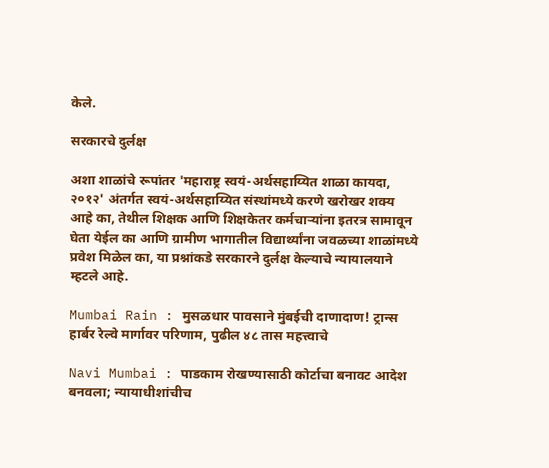केले.

सरकारचे दुर्लक्ष

अशा शाळांचे रूपांतर 'महाराष्ट्र स्वयं-अर्थसहाय्यित शाळा कायदा, २०१२' अंतर्गत स्वयं-अर्थसहाय्यित संस्थांमध्ये करणे खरोखर शक्य आहे का, तेथील शिक्षक आणि शिक्षकेतर कर्मचाऱ्यांना इतरत्र सामावून घेता येईल का आणि ग्रामीण भागातील विद्यार्थ्यांना जवळच्या शाळांमध्ये प्रवेश मिळेल का, या प्रश्नांकडे सरकारने दुर्लक्ष केल्याचे न्यायालयाने म्हटले आहे.

Mumbai Rain : मुसळधार पावसाने मुंबईची दाणादाण! ट्रान्स हार्बर रेल्वे मार्गावर परिणाम, पुढील ४८ तास महत्त्वाचे

Navi Mumbai : पाडकाम रोखण्यासाठी कोर्टाचा बनावट आदेश बनवला; न्यायाधीशांचीच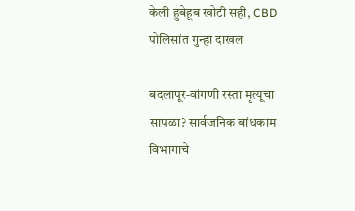केली हुबेहूब खोटी सही, CBD पोलिसांत गुन्हा दाखल

बदलापूर-वांगणी रस्ता मृत्यूचा सापळा? सार्वजनिक बांधकाम विभागाचे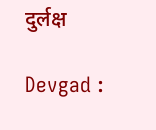दुर्लक्ष

Devgad :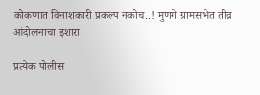कोकणात विनाशकारी प्रकल्प नकोच..! मुणगे ग्रामसभेत तीव्र आंदोलनाचा इशारा

प्रत्येक पोलीस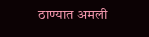ठाण्यात अमली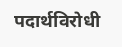पदार्थविरोधी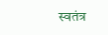स्वतंत्र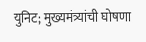युनिट; मुख्यमंत्र्यांची घोषणा